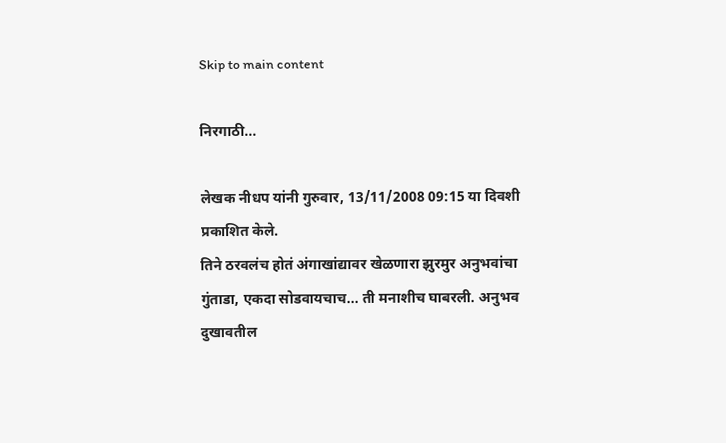Skip to main content

निरगाठी...

लेखक नीधप यांनी गुरुवार, 13/11/2008 09:15 या दिवशी प्रकाशित केले.
तिने ठरवलंच होतं अंगाखांद्यावर खेळणारा झुरमुर अनुभवांचा गुंताडा, एकदा सोडवायचाच... ती मनाशीच घाबरली. अनुभव दुखावतील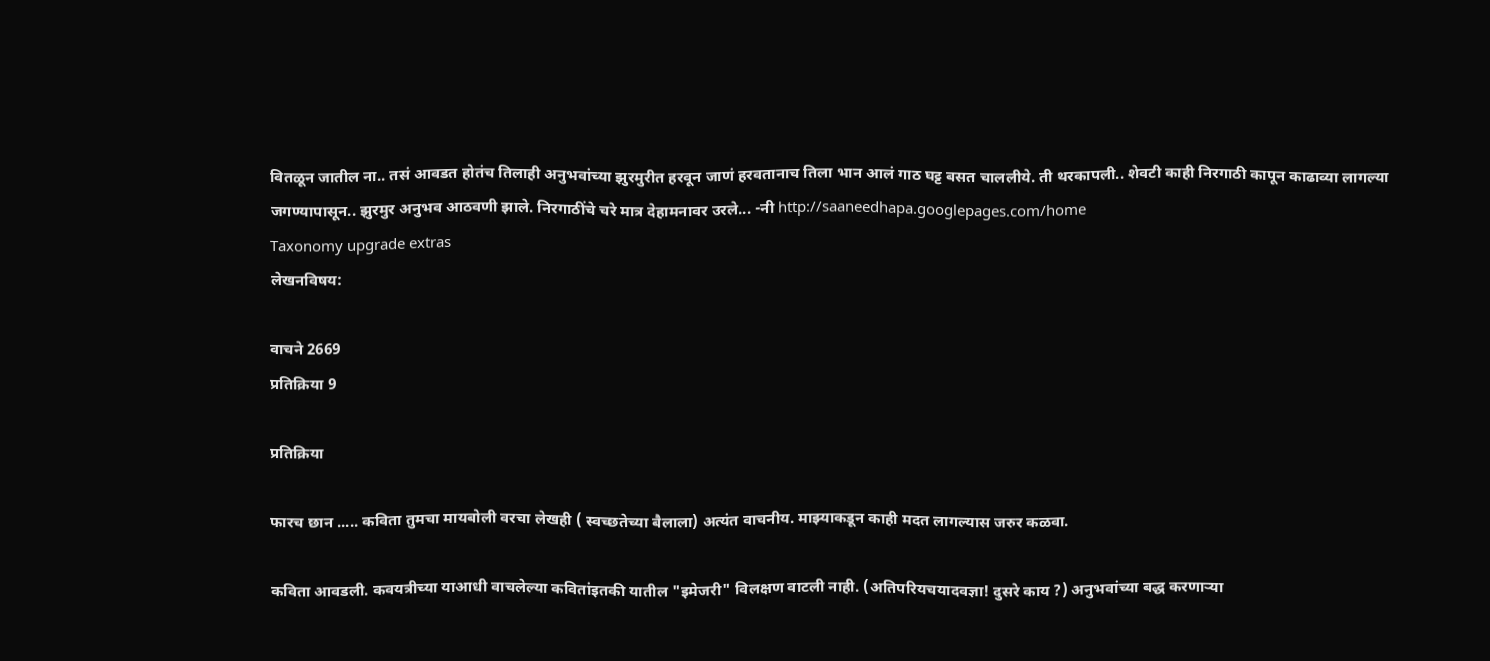वितळून जातील ना.. तसं आवडत होतंच तिलाही अनुभवांच्या झुरमुरीत हरवून जाणं हरवतानाच तिला भान आलं गाठ घट्ट बसत चाललीये. ती थरकापली.. शेवटी काही निरगाठी कापून काढाव्या लागल्या जगण्यापासून.. झुरमुर अनुभव आठवणी झाले. निरगाठींचे चरे मात्र देहामनावर उरले... -नी http://saaneedhapa.googlepages.com/home
Taxonomy upgrade extras
लेखनविषय:

वाचने 2669
प्रतिक्रिया 9

प्रतिक्रिया

फारच छान ..... कविता तुमचा मायबोली वरचा लेखही ( स्वच्छतेच्या बैलाला) अत्यंत वाचनीय. माझ्याकडून काही मदत लागल्यास जरुर कळवा.

कविता आवडली. कवयत्रीच्या याआधी वाचलेल्या कवितांइतकी यातील "इमेजरी" विलक्षण वाटली नाही. (अतिपरियचयादवज्ञा! दुसरे काय ?) अनुभवांच्या बद्ध करणार्‍या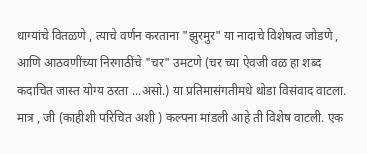धाग्यांचे वितळणे , त्याचे वर्णन करताना "झुरमुर" या नादाचे विशेषत्व जोडणे , आणि आठवणींच्या निरगाठींचे "चर" उमटणे (चर च्या ऐवजी वळ हा शब्द कदाचित जास्त योग्य ठरता ...असो.) या प्रतिमासंगतीमधे थोडा विसंवाद वाटला. मात्र , जी (काहीशी परिचित अशी ) कल्पना मांडली आहे ती विशेष वाटली. एक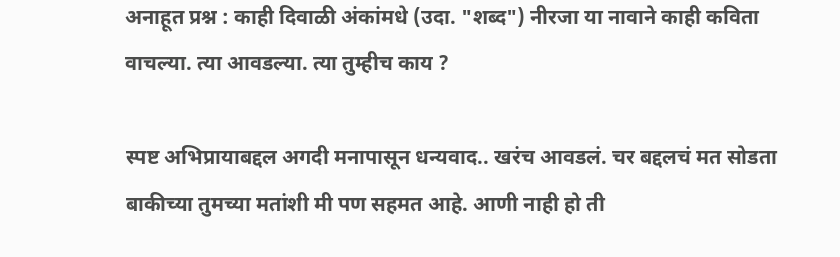अनाहूत प्रश्न : काही दिवाळी अंकांमधे (उदा. "शब्द") नीरजा या नावाने काही कविता वाचल्या. त्या आवडल्या. त्या तुम्हीच काय ?

स्पष्ट अभिप्रायाबद्दल अगदी मनापासून धन्यवाद.. खरंच आवडलं. चर बद्दलचं मत सोडता बाकीच्या तुमच्या मतांशी मी पण सहमत आहे. आणी नाही हो ती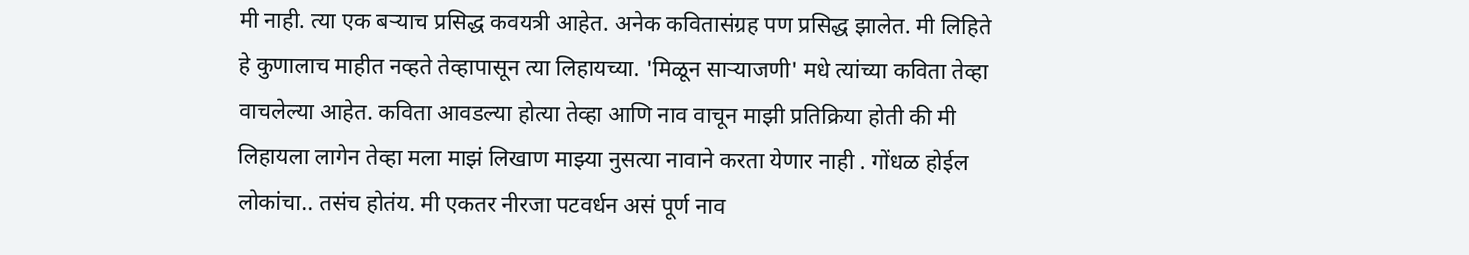मी नाही. त्या एक बर्‍याच प्रसिद्ध कवयत्री आहेत. अनेक कवितासंग्रह पण प्रसिद्ध झालेत. मी लिहिते हे कुणालाच माहीत नव्हते तेव्हापासून त्या लिहायच्या. 'मिळून सार्‍याजणी' मधे त्यांच्या कविता तेव्हा वाचलेल्या आहेत. कविता आवडल्या होत्या तेव्हा आणि नाव वाचून माझी प्रतिक्रिया होती की मी लिहायला लागेन तेव्हा मला माझं लिखाण माझ्या नुसत्या नावाने करता येणार नाही . गोंधळ होईल लोकांचा.. तसंच होतंय. मी एकतर नीरजा पटवर्धन असं पूर्ण नाव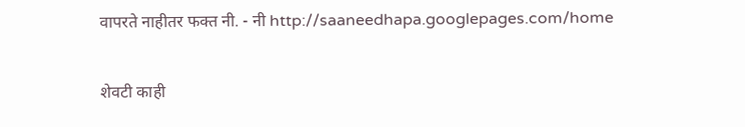वापरते नाहीतर फक्त नी. - नी http://saaneedhapa.googlepages.com/home

शेवटी काही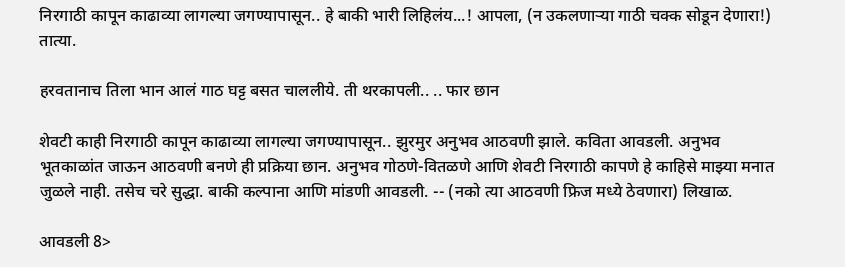निरगाठी कापून काढाव्या लागल्या जगण्यापासून.. हे बाकी भारी लिहिलंय...! आपला, (न उकलणार्‍या गाठी चक्क सोडून देणारा!) तात्या.

हरवतानाच तिला भान आलं गाठ घट्ट बसत चाललीये. ती थरकापली.. .. फार छान

शेवटी काही निरगाठी कापून काढाव्या लागल्या जगण्यापासून.. झुरमुर अनुभव आठवणी झाले. कविता आवडली. अनुभव भूतकाळांत जाऊन आठवणी बनणे ही प्रक्रिया छान. अनुभव गोठणे-वितळणे आणि शेवटी निरगाठी कापणे हे काहिसे माझ्या मनात जुळले नाही. तसेच चरे सुद्धा. बाकी कल्पाना आणि मांडणी आवडली. -- (नको त्या आठवणी फ्रिज मध्ये ठेवणारा) लिखाळ.

आवडली 8>